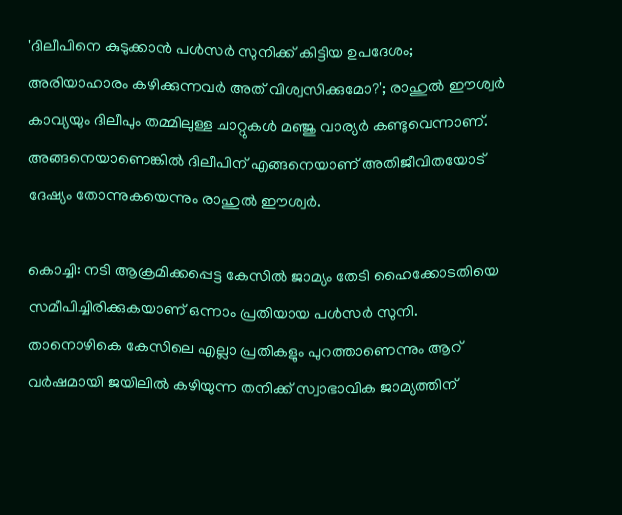'ദിലീപിനെ കുടുക്കാൻ പൾസർ സുനിക്ക് കിട്ടിയ ഉപദേശം; അരിയാഹാരം കഴിക്കുന്നവർ അത് വിശ്വസിക്കുമോ?'; രാഹുൽ ഈശ്വർ
കാവ്യയും ദിലീപും തമ്മിലുള്ള ചാറ്റുകൾ മഞ്ജു വാര്യർ കണ്ടുവെന്നാണ്. അങ്ങനെയാണെങ്കിൽ ദിലീപിന് എങ്ങനെയാണ് അതിജീവിതയോട് ദേഷ്യം തോന്നുകയെന്നും രാഹുൽ ഈശ്വർ.

കൊച്ചി: നടി ആക്രമിക്കപ്പെട്ട കേസിൽ ജാമ്യം തേടി ഹൈക്കോടതിയെ സമീപിച്ചിരിക്കുകയാണ് ഒന്നാം പ്രതിയായ പൾസർ സുനി. താനൊഴികെ കേസിലെ എല്ലാ പ്രതികളും പുറത്താണെന്നും ആറ് വർഷമായി ജയിലിൽ കഴിയുന്ന തനിക്ക് സ്വാഭാവിക ജാമ്യത്തിന്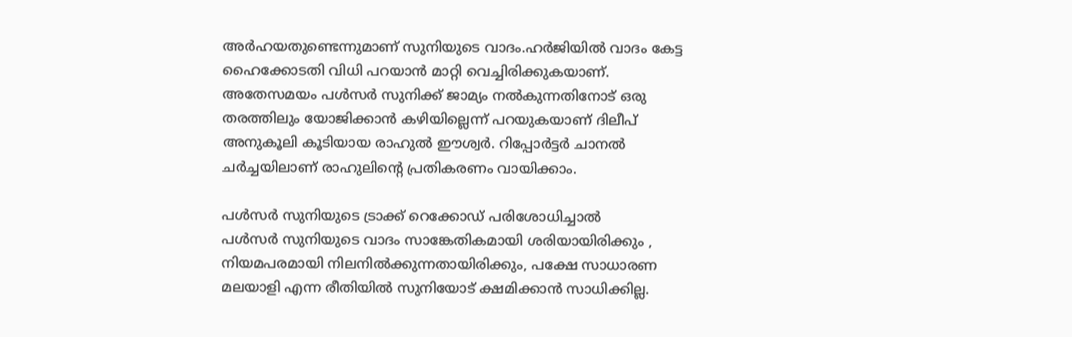അർഹയതുണ്ടെന്നുമാണ് സുനിയുടെ വാദം.ഹർജിയിൽ വാദം കേട്ട ഹൈക്കോടതി വിധി പറയാൻ മാറ്റി വെച്ചിരിക്കുകയാണ്.
അതേസമയം പൾസർ സുനിക്ക് ജാമ്യം നൽകുന്നതിനോട് ഒരു തരത്തിലും യോജിക്കാൻ കഴിയില്ലെന്ന് പറയുകയാണ് ദിലീപ് അനുകൂലി കൂടിയായ രാഹുൽ ഈശ്വർ. റിപ്പോർട്ടർ ചാനൽ ചർച്ചയിലാണ് രാഹുലിന്റെ പ്രതികരണം വായിക്കാം.

പൾസർ സുനിയുടെ ട്രാക്ക് റെക്കോഡ് പരിശോധിച്ചാൽ
പൾസർ സുനിയുടെ വാദം സാങ്കേതികമായി ശരിയായിരിക്കും , നിയമപരമായി നിലനിൽക്കുന്നതായിരിക്കും, പക്ഷേ സാധാരണ മലയാളി എന്ന രീതിയിൽ സുനിയോട് ക്ഷമിക്കാൻ സാധിക്കില്ല.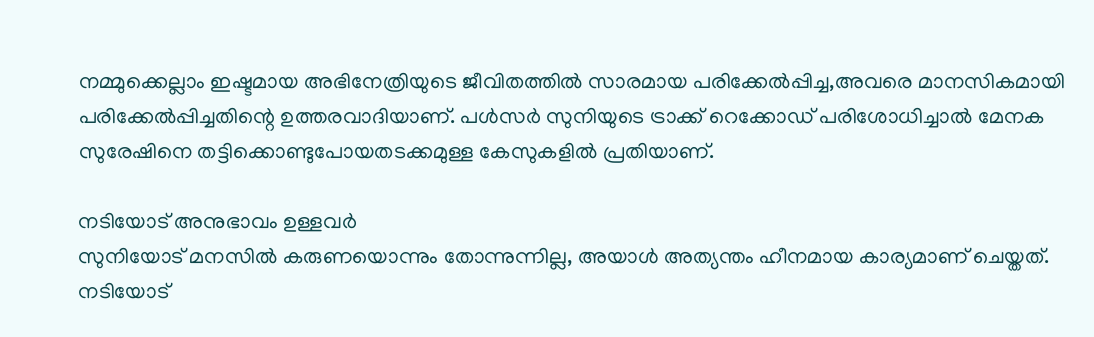നമ്മുക്കെല്ലാം ഇഷ്ടമായ അഭിനേത്രിയുടെ ജീവിതത്തിൽ സാരമായ പരിക്കേൽപ്പിച്ച,അവരെ മാനസികമായി പരിക്കേൽപ്പിച്ചതിന്റെ ഉത്തരവാദിയാണ്. പൾസർ സുനിയുടെ ട്രാക്ക് റെക്കോഡ് പരിശോധിച്ചാൽ മേനക സുരേഷിനെ തട്ടിക്കൊണ്ടുപോയതടക്കമുള്ള കേസുകളിൽ പ്രതിയാണ്.

നടിയോട് അനുഭാവം ഉള്ളവർ
സുനിയോട് മനസിൽ കരുണയൊന്നും തോന്നുന്നില്ല, അയാൾ അത്യന്തം ഹീനമായ കാര്യമാണ് ചെയ്തത്. നടിയോട്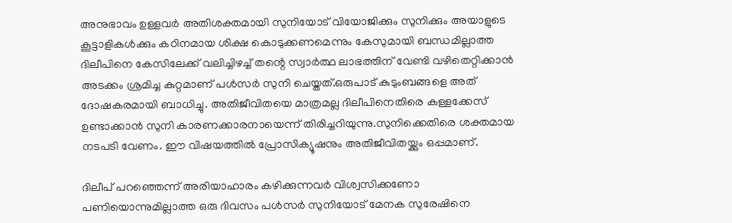അനുഭാവം ഉള്ളവർ അതിശക്തമായി സുനിയോട് വിയോജിക്കും സുനിക്കും അയാളുടെ കൂട്ടാളികൾക്കും കഠിനമായ ശിക്ഷ കൊടുക്കണമെന്നും കേസുമായി ബന്ധമില്ലാത്ത ദിലീപിനെ കേസിലേക്ക് വലിച്ചിഴച്ച് തന്റെ സ്വാർത്ഥ ലാഭത്തിന് വേണ്ടി വഴിതെറ്റിക്കാൻ അടക്കം ശ്രമിച്ച കുറ്റമാണ് പൾസർ സുനി ചെയ്തത്.ഒരുപാട് കുടുംബങ്ങളെ അത് ദോഷകരമായി ബാധിച്ചു. അതിജീവിതയെ മാത്രമല്ല ദിലീപിനെതിരെ കള്ളക്കേസ് ഉണ്ടാക്കാൻ സുനി കാരണക്കാരനായെന്ന് തിരിച്ചറിയുന്നു.സുനിക്കെതിരെ ശക്തമായ നടപടി വേണം. ഈ വിഷയത്തിൽ പ്രോസിക്യൂഷനും അതിജീവിതയ്ക്കും ഒപ്പമാണ്.

ദിലീപ് പറഞ്ഞെന്ന് അരിയാഹാരം കഴിക്കുന്നവർ വിശ്വസിക്കണോ
പണിയൊന്നുമില്ലാത്ത ഒരു ദിവസം പൾസർ സുനിയോട് മേനക സുരേഷിനെ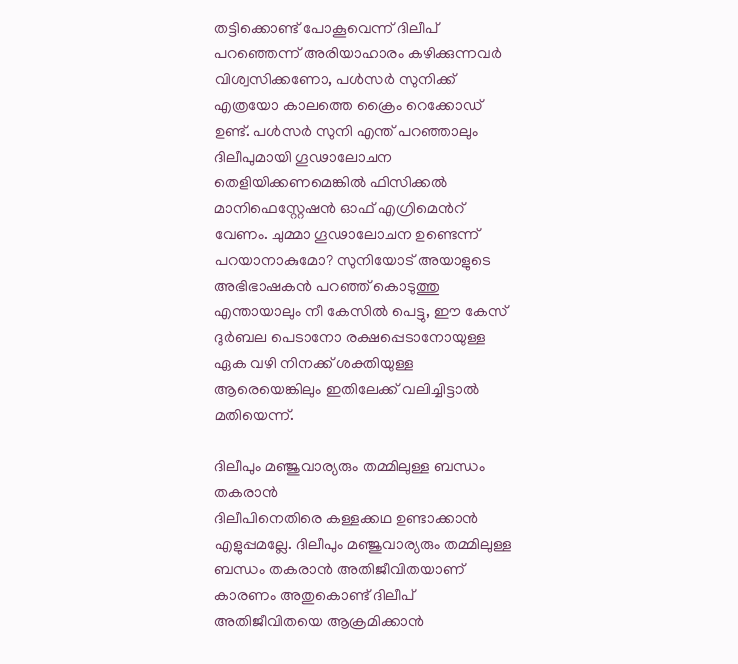തട്ടിക്കൊണ്ട് പോകൂവെന്ന് ദിലീപ് പറഞ്ഞെന്ന് അരിയാഹാരം കഴിക്കുന്നവർ വിശ്വസിക്കണോ, പൾസർ സുനിക്ക് എത്രയോ കാലത്തെ ക്രൈം റെക്കോഡ് ഉണ്ട്. പൾസർ സുനി എന്ത് പറഞ്ഞാലും ദിലീപുമായി ഗൂഢാലോചന തെളിയിക്കണമെങ്കിൽ ഫിസിക്കൽ മാനിഫെസ്റ്റേഷൻ ഓഫ് എഗ്രിമെൻറ് വേണം. ചുമ്മാ ഗൂഢാലോചന ഉണ്ടെന്ന് പറയാനാകുമോ? സുനിയോട് അയാളുടെ അഭിഭാഷകൻ പറഞ്ഞ് കൊടുത്തു എന്തായാലും നീ കേസിൽ പെട്ടു, ഈ കേസ് ദുർബല പെടാനോ രക്ഷപ്പെടാനോയുള്ള ഏക വഴി നിനക്ക് ശക്തിയുള്ള ആരെയെങ്കിലും ഇതിലേക്ക് വലിച്ചിട്ടാൽ മതിയെന്ന്.

ദിലീപും മഞ്ജുവാര്യരും തമ്മിലുള്ള ബന്ധം തകരാൻ
ദിലീപിനെതിരെ കള്ളക്കഥ ഉണ്ടാക്കാൻ എളുപ്പമല്ലേ. ദിലീപും മഞ്ജുവാര്യരും തമ്മിലുള്ള ബന്ധം തകരാൻ അതിജീവിതയാണ് കാരണം അതുകൊണ്ട് ദിലീപ് അതിജീവിതയെ ആക്രമിക്കാൻ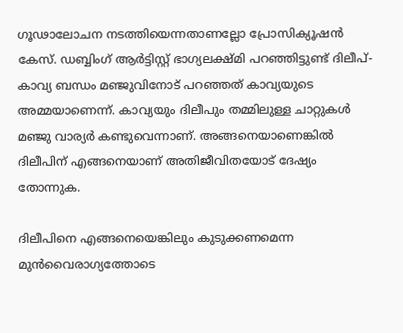ഗൂഢാലോചന നടത്തിയെന്നതാണല്ലോ പ്രോസിക്യൂഷൻ കേസ്. ഡബ്ബിംഗ് ആർട്ടിസ്റ്റ് ഭാഗ്യലക്ഷ്മി പറഞ്ഞിട്ടുണ്ട് ദിലീപ്-കാവ്യ ബന്ധം മഞ്ജുവിനോട് പറഞ്ഞത് കാവ്യയുടെ അമ്മയാണെന്ന്. കാവ്യയും ദിലീപും തമ്മിലുള്ള ചാറ്റുകൾ മഞ്ജു വാര്യർ കണ്ടുവെന്നാണ്. അങ്ങനെയാണെങ്കിൽ ദിലീപിന് എങ്ങനെയാണ് അതിജീവിതയോട് ദേഷ്യം തോന്നുക.

ദിലീപിനെ എങ്ങനെയെങ്കിലും കുടുക്കണമെന്ന മുൻവൈരാഗ്യത്തോടെ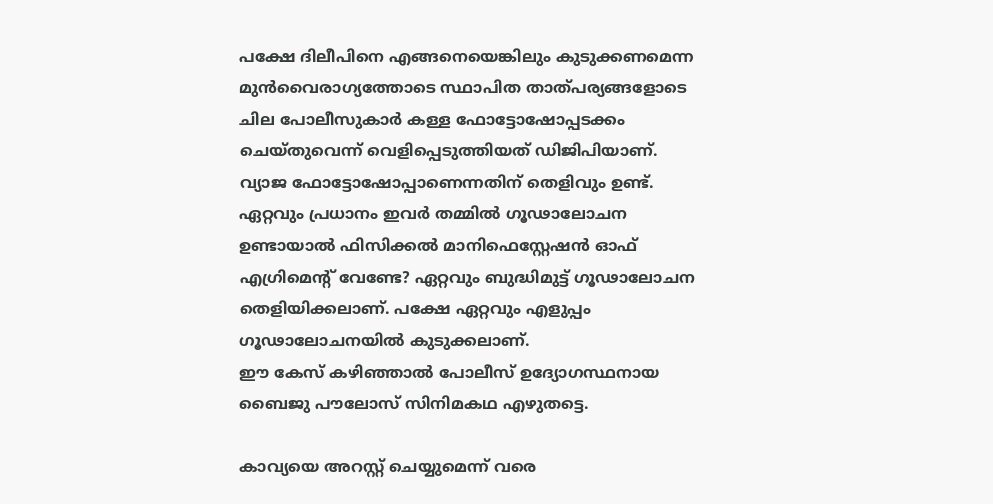പക്ഷേ ദിലീപിനെ എങ്ങനെയെങ്കിലും കുടുക്കണമെന്ന മുൻവൈരാഗ്യത്തോടെ സ്ഥാപിത താത്പര്യങ്ങളോടെ ചില പോലീസുകാർ കള്ള ഫോട്ടോഷോപ്പടക്കം ചെയ്തുവെന്ന് വെളിപ്പെടുത്തിയത് ഡിജിപിയാണ്. വ്യാജ ഫോട്ടോഷോപ്പാണെന്നതിന് തെളിവും ഉണ്ട്. ഏറ്റവും പ്രധാനം ഇവർ തമ്മിൽ ഗൂഢാലോചന ഉണ്ടായാൽ ഫിസിക്കൽ മാനിഫെസ്റ്റേഷൻ ഓഫ് എഗ്രിമെന്റ് വേണ്ടേ? ഏറ്റവും ബുദ്ധിമുട്ട് ഗൂഢാലോചന തെളിയിക്കലാണ്. പക്ഷേ ഏറ്റവും എളുപ്പം ഗൂഢാലോചനയിൽ കുടുക്കലാണ്.
ഈ കേസ് കഴിഞ്ഞാൽ പോലീസ് ഉദ്യോഗസ്ഥനായ ബൈജു പൗലോസ് സിനിമകഥ എഴുതട്ടെ.

കാവ്യയെ അറസ്റ്റ് ചെയ്യുമെന്ന് വരെ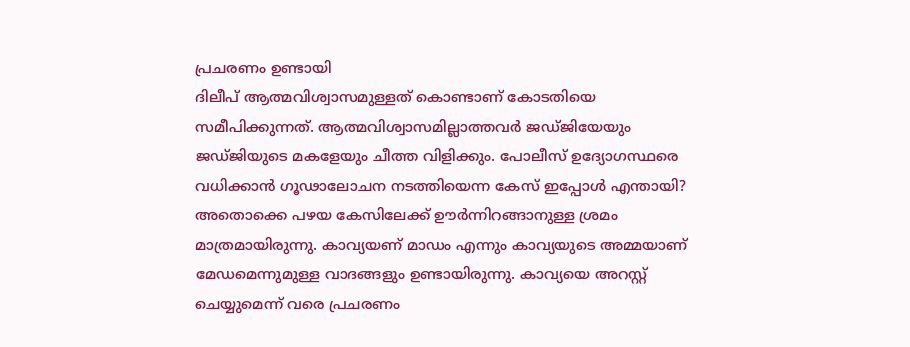പ്രചരണം ഉണ്ടായി
ദിലീപ് ആത്മവിശ്വാസമുള്ളത് കൊണ്ടാണ് കോടതിയെ സമീപിക്കുന്നത്. ആത്മവിശ്വാസമില്ലാത്തവർ ജഡ്ജിയേയും ജഡ്ജിയുടെ മകളേയും ചീത്ത വിളിക്കും. പോലീസ് ഉദ്യോഗസ്ഥരെ വധിക്കാൻ ഗൂഢാലോചന നടത്തിയെന്ന കേസ് ഇപ്പോൾ എന്തായി? അതൊക്കെ പഴയ കേസിലേക്ക് ഊർന്നിറങ്ങാനുള്ള ശ്രമം മാത്രമായിരുന്നു. കാവ്യയണ് മാഡം എന്നും കാവ്യയുടെ അമ്മയാണ് മേഡമെന്നുമുള്ള വാദങ്ങളും ഉണ്ടായിരുന്നു. കാവ്യയെ അറസ്റ്റ് ചെയ്യുമെന്ന് വരെ പ്രചരണം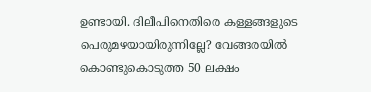ഉണ്ടായി. ദിലീപിനെതിരെ കള്ളങ്ങളുടെ പെരുമഴയായിരുന്നില്ലേ? വേങ്ങരയിൽ കൊണ്ടുകൊടുത്ത 50 ലക്ഷം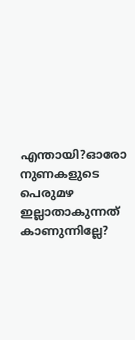എന്തായി?ഓരോ നുണകളുടെ പെരുമഴ ഇല്ലാതാകുന്നത് കാണുന്നില്ലേ?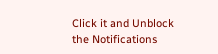Click it and Unblock the Notifications